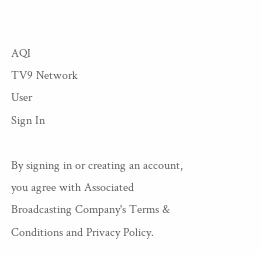AQI
TV9 Network
User
Sign In

By signing in or creating an account, you agree with Associated Broadcasting Company's Terms & Conditions and Privacy Policy.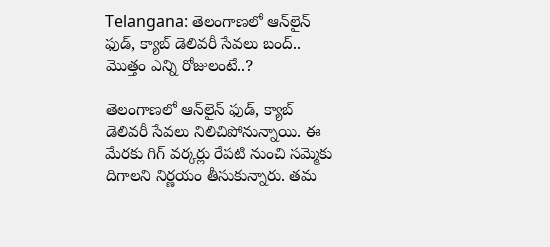Telangana: తెలంగాణలో ఆన్‌లైన్ ఫుడ్, క్యాబ్ డెలివరీ సేవలు బంద్.. మొత్తం ఎన్ని రోజులంటే..?

తెలంగాణలో ఆన్‌లైన్ ఫుడ్, క్యాబ్ డెలివరీ సేవలు నిలిచిపోనున్నాయి. ఈ మేరకు గిగ్ వర్కర్లు రేపటి నుంచి సమ్మెకు దిగాలని నిర్ణయం తీసుకున్నారు. తమ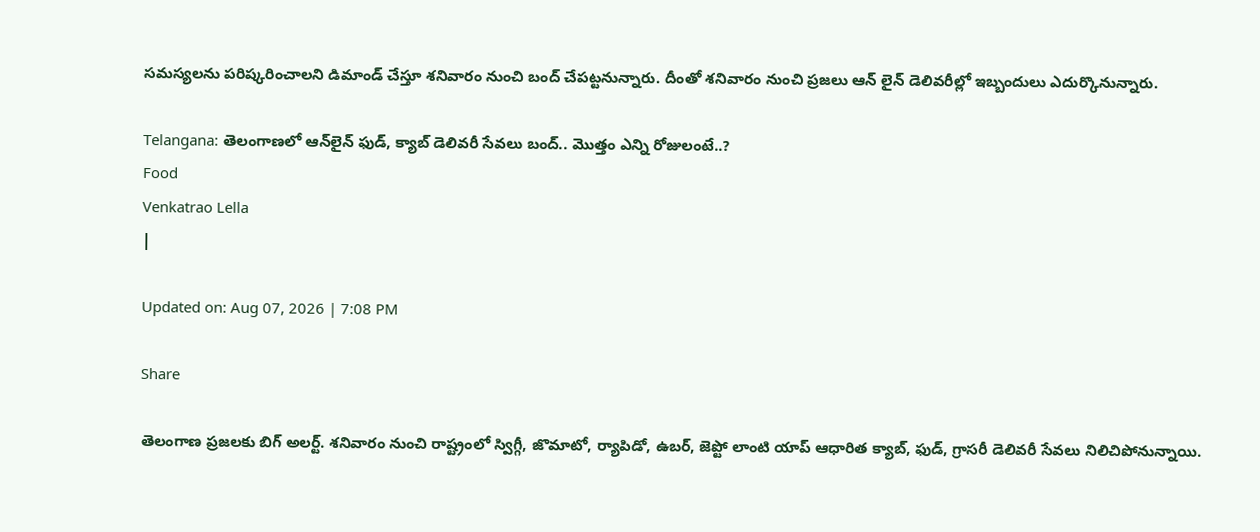సమస్యలను పరిష్కరించాలని డిమాండ్ చేస్తూ శనివారం నుంచి బంద్ చేపట్టనున్నారు. దీంతో శనివారం నుంచి ప్రజలు ఆన్ లైన్ డెలివరీల్లో ఇబ్బందులు ఎదుర్కొనున్నారు.

Telangana: తెలంగాణలో ఆన్‌లైన్ ఫుడ్, క్యాబ్ డెలివరీ సేవలు బంద్.. మొత్తం ఎన్ని రోజులంటే..?
Food
Venkatrao Lella
|

Updated on: Aug 07, 2026 | 7:08 PM

Share

తెలంగాణ ప్రజలకు బిగ్ అలర్ట్. శనివారం నుంచి రాష్ట్రంలో స్విగ్గీ, జొమాటో, ర్యాపిడో, ఉబర్, జెప్టో లాంటి యాప్ ఆధారిత క్యాబ్, ఫుడ్, గ్రాసరీ డెలివరీ సేవలు నిలిచిపోనున్నాయి.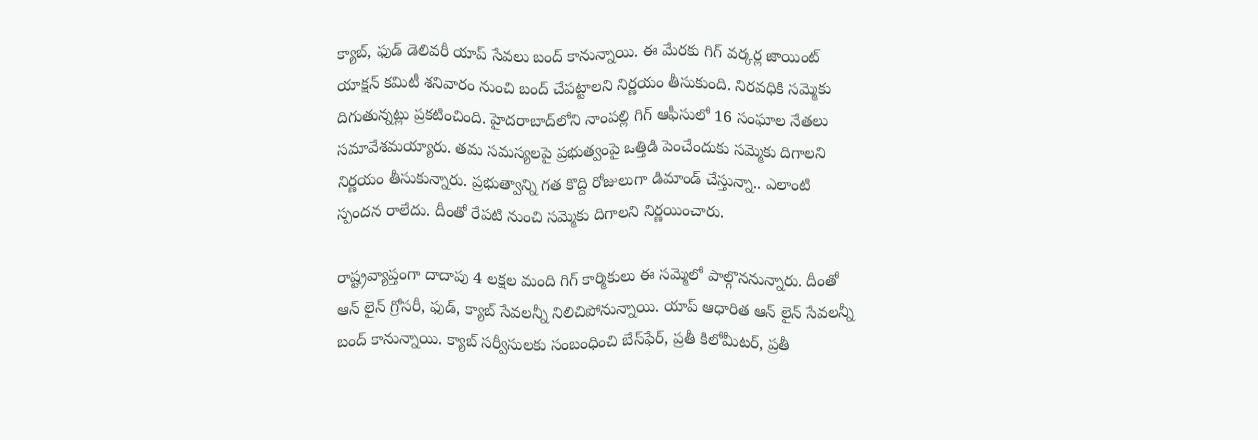క్యాబ్, ఫుడ్ డెలివరీ యాప్ సేవలు బంద్ కానున్నాయి. ఈ మేరకు గిగ్ వర్కర్ల జాయింట్ యాక్షన్ కమిటీ శనివారం నుంచి బంద్ చేపట్టాలని నిర్ణయం తీసుకుంది. నిరవధికి సమ్మెకు దిగుతున్నట్లు ప్రకటించింది. హైదరాబాద్‌లోని నాంపల్లి గిగ్ ఆఫీసులో 16 సంఘాల నేతలు సమావేశమయ్యారు. తమ సమస్యలపై ప్రభుత్వంపై ఒత్తిడి పెంచేందుకు సమ్మెకు దిగాలని నిర్ణయం తీసుకున్నారు. ప్రభుత్వాన్ని గత కొద్ది రోజులుగా డిమాండ్ చేస్తున్నా.. ఎలాంటి స్పందన రాలేదు. దీంతో రేపటి నుంచి సమ్మెకు దిగాలని నిర్ణయించారు.

రాష్ట్రవ్యాప్తంగా దాదాపు 4 లక్షల మంది గిగ్ కార్మికులు ఈ సమ్మెలో పాల్గొననున్నారు. దీంతో ఆన్ లైన్ గ్రోసరీ, ఫుడ్, క్యాబ్ సేవలన్నీ నిలిచిపోనున్నాయి. యాప్ ఆధారిత ఆన్ లైన్ సేవలన్నీ బంద్ కానున్నాయి. క్యాబ్ సర్వీసులకు సంబంధించి బేస్‌ఫేర్, ప్రతీ కిలోమీటర్, ప్రతీ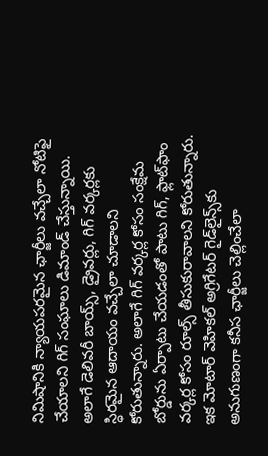నిమిషానికి న్యాయపరమైన ఛార్జీలు వచ్చేలా నోటిఫై చేయాలని గిగ్ సంఘాలు డిమాండ్ చేస్తున్నాయి. అలాగే డెలివరీ బాయ్స్, డ్రైవర్లు, గిగ్ వర్కర్లకు స్ధిరమైన ఆదాయం వచ్చేలా చూడాలని కోరుతున్నారు. అలాగే గిగ్ వర్కర్ల కోసం సంక్షేమ బోర్డును ఏర్పాటు చేయడంతో పాటు గిగ్, ఫ్లాట్‌ఫాం వర్కర్ల కోసం రూల్స్ తీసుకురావాలని కోరుతున్నారు. ఇక మోటార్ వెహికల్ అగ్రిగేటర్ గైడ్‌లైన్స్‌కు అనుగుణంగా కనీస ఛార్జీలు చెల్లించేలా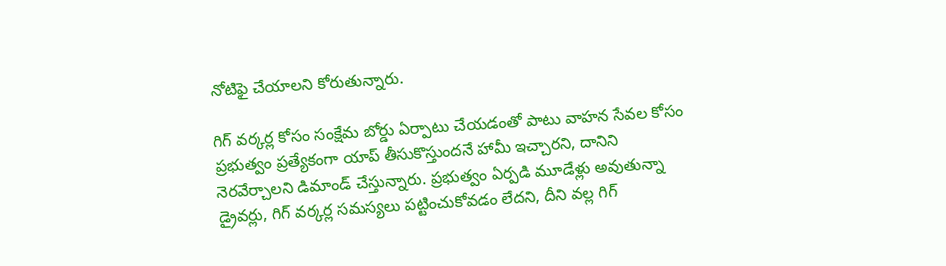నోటిఫై చేయాలని కోరుతున్నారు.

గిగ్ వర్కర్ల కోసం సంక్షేమ బోర్డు ఏర్పాటు చేయడంతో పాటు వాహన సేవల కోసం ప్రభుత్వం ప్రత్యేకంగా యాప్ తీసుకొస్తుందనే హామీ ఇచ్చారని, దానిని నెరవేర్చాలని డిమాండ్ చేస్తున్నారు. ప్రభుత్వం ఏర్పడి మూడేళ్లు అవుతున్నా డ్రైవర్లు, గిగ్ వర్కర్ల సమస్యలు పట్టించుకోవడం లేదని, దీని వల్ల గిగ్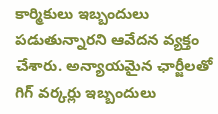కార్మికులు ఇబ్బందులు పడుతున్నారని ఆవేదన వ్యక్తం చేశారు. అన్యాయమైన ఛార్జీలతో గిగ్ వర్కర్లు ఇబ్బందులు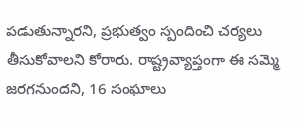పడుతున్నారని, ప్రభుత్వం స్పందించి చర్యలు తీసుకోవాలని కోరారు. రాష్ట్రవ్యాప్తంగా ఈ సమ్మె జరగనుందని, 16 సంఘాలు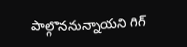పాల్గొననున్నాయని గిగ్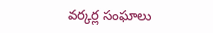వర్కర్ల సంఘాలు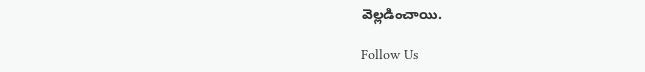వెల్లడించాయి.

Follow Us